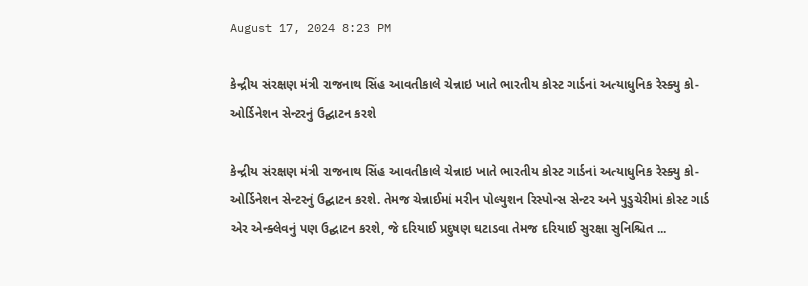August 17, 2024 8:23 PM

કેન્દ્રીય સંરક્ષણ મંત્રી રાજનાથ સિંહ આવતીકાલે ચેન્નાઇ ખાતે ભારતીય કોસ્ટ ગાર્ડનાં અત્યાધુનિક રેસ્ક્યુ કો-ઓર્ડિનેશન સેન્ટરનું ઉદ્ઘાટન કરશે

કેન્દ્રીય સંરક્ષણ મંત્રી રાજનાથ સિંહ આવતીકાલે ચેન્નાઇ ખાતે ભારતીય કોસ્ટ ગાર્ડનાં અત્યાધુનિક રેસ્ક્યુ કો-ઓર્ડિનેશન સેન્ટરનું ઉદ્ઘાટન કરશે. તેમજ ચેન્નાઈમાં મરીન પોલ્યુશન રિસ્પોન્સ સેન્ટર અને પુડુચેરીમાં કોસ્ટ ગાર્ડ એર એન્ક્લેવનું પણ ઉદ્ઘાટન કરશે, જે દરિયાઈ પ્રદુષણ ઘટાડવા તેમજ દરિયાઈ સુરક્ષા સુનિશ્ચિત ...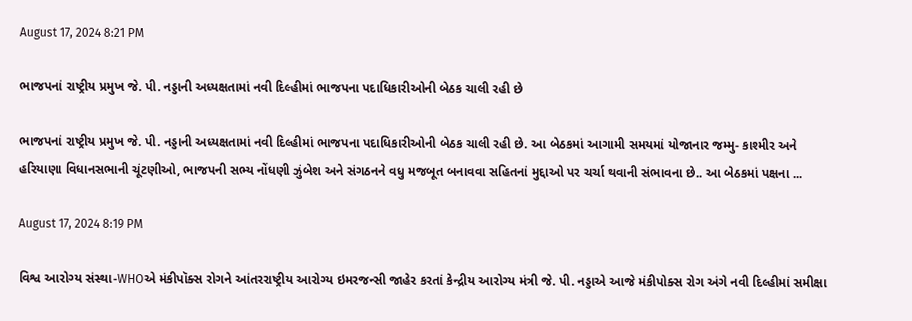August 17, 2024 8:21 PM

ભાજપનાં રાષ્ટ્રીય પ્રમુખ જે. પી. નડ્ડાની અધ્યક્ષતામાં નવી દિલ્હીમાં ભાજપના પદાધિકારીઓની બેઠક ચાલી રહી છે

ભાજપનાં રાષ્ટ્રીય પ્રમુખ જે. પી. નડ્ડાની અધ્યક્ષતામાં નવી દિલ્હીમાં ભાજપના પદાધિકારીઓની બેઠક ચાલી રહી છે. આ બેઠકમાં આગામી સમયમાં યોજાનાર જમ્મુ- કાશ્મીર અને હરિયાણા વિધાનસભાની ચૂંટણીઓ, ભાજપની સભ્ય નોંધણી ઝુંબેશ અને સંગઠનને વધુ મજબૂત બનાવવા સહિતનાં મુદ્દાઓ પર ચર્ચા થવાની સંભાવના છે.. આ બેઠકમાં પક્ષના ...

August 17, 2024 8:19 PM

વિશ્વ આરોગ્ય સંસ્થા-WHOએ મંકીપૉક્સ રોગને આંતરરાષ્ટ્રીય આરોગ્ય ઇમરજન્સી જાહેર કરતાં કેન્દ્રીય આરોગ્ય મંત્રી જે. પી. નડ્ડાએ આજે મંકીપોક્સ રોગ અંગે નવી દિલ્હીમાં સમીક્ષા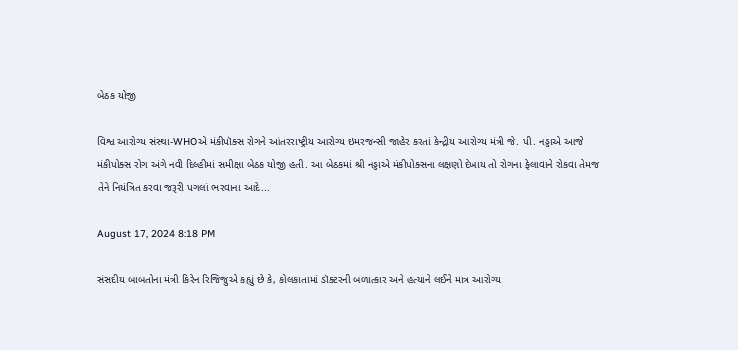બેઠક યોજી

વિશ્વ આરોગ્ય સંસ્થા-WHOએ મંકીપૉક્સ રોગને આંતરરાષ્ટ્રીય આરોગ્ય ઇમરજન્સી જાહેર કરતાં કેન્દ્રીય આરોગ્ય મંત્રી જે. પી. નડ્ડાએ આજે મંકીપોક્સ રોગ અંગે નવી દિલ્હીમાં સમીક્ષા બેઠક યોજી હતી. આ બેઠકમાં શ્રી નડ્ડાએ મંકીપોક્સના લક્ષણો દેખાય તો રોગના ફેલાવાને રોકવા તેમજ તેને નિયંત્રિત કરવા જરૂરી પગલાં ભરવાના આદે...

August 17, 2024 8:18 PM

સંસદીય બાબતોના મંત્રી કિરેન રિજિજુએ કહ્યું છે કે, કોલકાતામાં ડૉક્ટરની બળાત્કાર અને હત્યાને લઈને માત્ર આરોગ્ય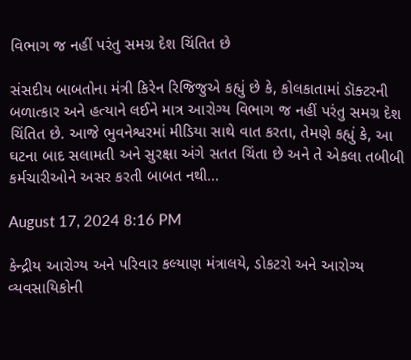વિભાગ જ નહીં પરંતુ સમગ્ર દેશ ચિંતિત છે

સંસદીય બાબતોના મંત્રી કિરેન રિજિજુએ કહ્યું છે કે, કોલકાતામાં ડૉક્ટરની બળાત્કાર અને હત્યાને લઈને માત્ર આરોગ્ય વિભાગ જ નહીં પરંતુ સમગ્ર દેશ ચિંતિત છે. આજે ભુવનેશ્વરમાં મીડિયા સાથે વાત કરતા, તેમણે કહ્યું કે, આ ઘટના બાદ સલામતી અને સુરક્ષા અંગે સતત ચિંતા છે અને તે એકલા તબીબી કર્મચારીઓને અસર કરતી બાબત નથી...

August 17, 2024 8:16 PM

કેન્દ્રીય આરોગ્ય અને પરિવાર કલ્યાણ મંત્રાલયે, ડોકટરો અને આરોગ્ય વ્યવસાયિકોની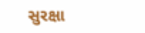સુરક્ષા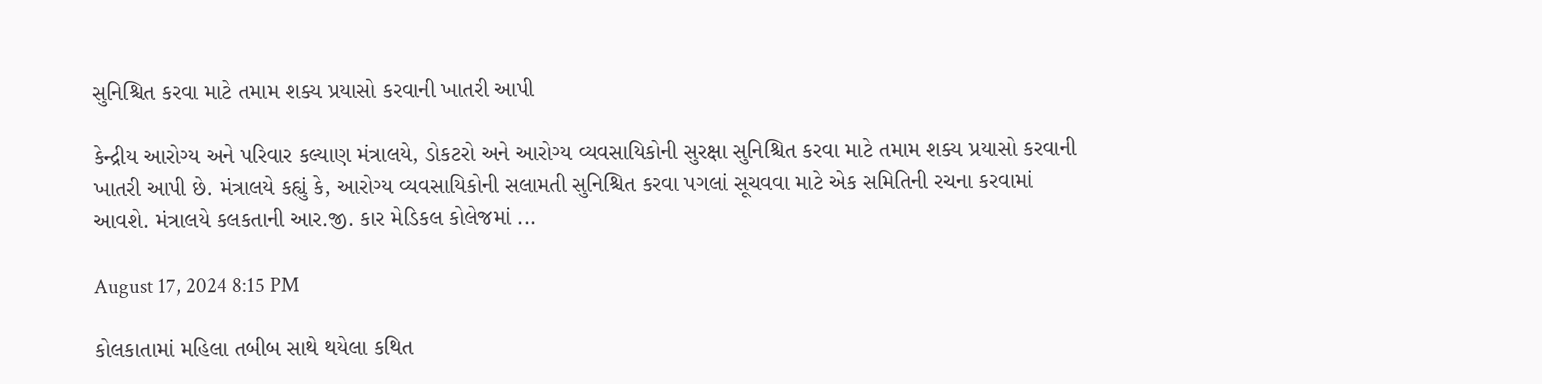સુનિશ્ચિત કરવા માટે તમામ શક્ય પ્રયાસો કરવાની ખાતરી આપી

કેન્દ્રીય આરોગ્ય અને પરિવાર કલ્યાણ મંત્રાલયે, ડોકટરો અને આરોગ્ય વ્યવસાયિકોની સુરક્ષા સુનિશ્ચિત કરવા માટે તમામ શક્ય પ્રયાસો કરવાની ખાતરી આપી છે. મંત્રાલયે કહ્યું કે, આરોગ્ય વ્યવસાયિકોની સલામતી સુનિશ્ચિત કરવા પગલાં સૂચવવા માટે એક સમિતિની રચના કરવામાં આવશે. મંત્રાલયે કલકતાની આર.જી. કાર મેડિકલ કોલેજમાં ...

August 17, 2024 8:15 PM

કોલકાતામાં મહિલા તબીબ સાથે થયેલા કથિત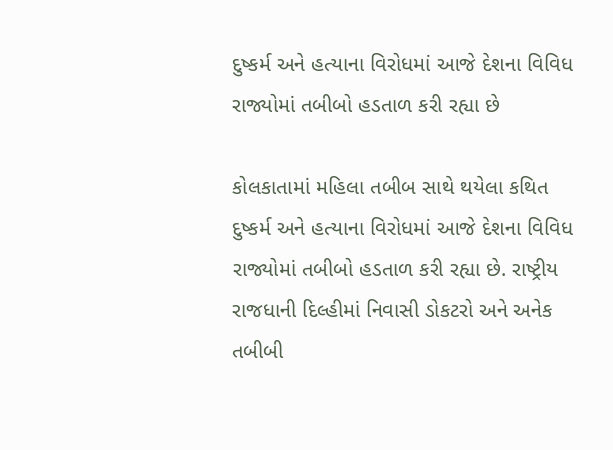દુષ્કર્મ અને હત્યાના વિરોધમાં આજે દેશના વિવિધ રાજ્યોમાં તબીબો હડતાળ કરી રહ્યા છે

કોલકાતામાં મહિલા તબીબ સાથે થયેલા કથિત દુષ્કર્મ અને હત્યાના વિરોધમાં આજે દેશના વિવિધ રાજ્યોમાં તબીબો હડતાળ કરી રહ્યા છે. રાષ્ટ્રીય રાજધાની દિલ્હીમાં નિવાસી ડોકટરો અને અનેક તબીબી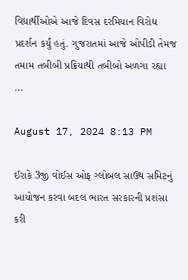વિદ્યાર્થીઓએ આજે દિવસ દરમિયાન વિરોધ પ્રદર્શન કર્યું હતું. ગુજરાતમાં આજે ઓપીડી તેમજ તમામ તબીબી પ્રક્રિયાથી તબીબો અળગા રહ્યા ...

August 17, 2024 8:13 PM

ઈરાકે 3જી વોઈસ ઓફ ગ્લોબલ સાઉથ સમિટનું આયોજન કરવા બદલ ભારત સરકારની પ્રશંસા કરી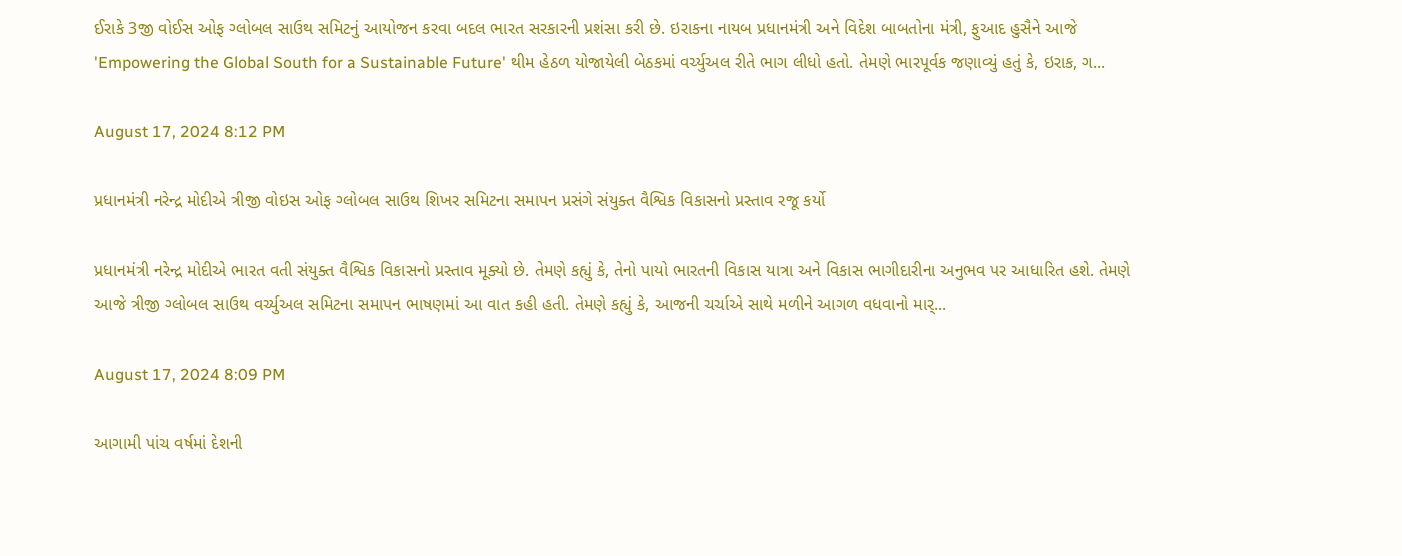ઈરાકે 3જી વોઈસ ઓફ ગ્લોબલ સાઉથ સમિટનું આયોજન કરવા બદલ ભારત સરકારની પ્રશંસા કરી છે. ઇરાકના નાયબ પ્રધાનમંત્રી અને વિદેશ બાબતોના મંત્રી, ફુઆદ હુસૈને આજે 'Empowering the Global South for a Sustainable Future' થીમ હેઠળ યોજાયેલી બેઠકમાં વર્ચ્યુઅલ રીતે ભાગ લીધો હતો. તેમણે ભારપૂર્વક જણાવ્યું હતું કે, ઇરાક, ગ...

August 17, 2024 8:12 PM

પ્રધાનમંત્રી નરેન્દ્ર મોદીએ ત્રીજી વોઇસ ઓફ ગ્લોબલ સાઉથ શિખર સમિટના સમાપન પ્રસંગે સંયુક્ત વૈશ્વિક વિકાસનો પ્રસ્તાવ રજૂ કર્યો

પ્રધાનમંત્રી નરેન્દ્ર મોદીએ ભારત વતી સંયુક્ત વૈશ્વિક વિકાસનો પ્રસ્તાવ મૂક્યો છે. તેમણે કહ્યું કે, તેનો પાયો ભારતની વિકાસ યાત્રા અને વિકાસ ભાગીદારીના અનુભવ પર આધારિત હશે. તેમણે આજે ત્રીજી ગ્લોબલ સાઉથ વર્ચ્યુઅલ સમિટના સમાપન ભાષણમાં આ વાત કહી હતી. તેમણે કહ્યું કે, આજની ચર્ચાએ સાથે મળીને આગળ વધવાનો માર્...

August 17, 2024 8:09 PM

આગામી પાંચ વર્ષમાં દેશની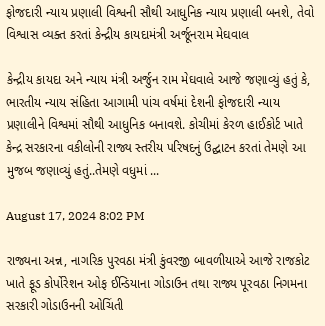ફોજદારી ન્યાય પ્રણાલી વિશ્વની સૌથી આધુનિક ન્યાય પ્રણાલી બનશે, તેવો વિશ્વાસ વ્યક્ત કરતાં કેન્દ્રીય કાયદામંત્રી અર્જૂનરામ મેઘવાલ

કેન્દ્રીય કાયદા અને ન્યાય મંત્રી અર્જુન રામ મેઘવાલે આજે જણાવ્યું હતું કે, ભારતીય ન્યાય સંહિતા આગામી પાંચ વર્ષમાં દેશની ફોજદારી ન્યાય પ્રણાલીને વિશ્વમાં સૌથી આધુનિક બનાવશે. કોચીમાં કેરળ હાઈકોર્ટ ખાતે કેન્દ્ર સરકારના વકીલોની રાજ્ય સ્તરીય પરિષદનું ઉદ્ઘાટન કરતાં તેમણે આ મુજબ જણાવ્યું હતું..તેમણે વધુમાં ...

August 17, 2024 8:02 PM

રાજ્યના અન્ન, નાગરિક પુરવઠા મંત્રી કુંવરજી બાવળીયાએ આજે રાજકોટ ખાતે ફૂડ કોર્પોરેશન ઓફ ઈન્ડિયાના ગોડાઉન તથા રાજ્ય પૂરવઠા નિગમના સરકારી ગોડાઉનની ઓચિંતી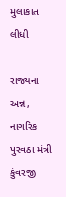મુલાકાત લીધી

રાજ્યના અન્ન, નાગરિક પુરવઠા મંત્રી કુંવરજી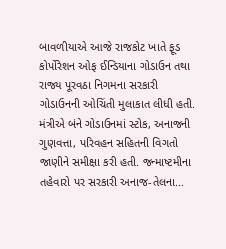બાવળીયાએ આજે રાજકોટ ખાતે ફૂડ કોર્પોરેશન ઓફ ઈન્ડિયાના ગોડાઉન તથા રાજ્ય પૂરવઠા નિગમના સરકારી ગોડાઉનની ઓચિંતી મુલાકાત લીધી હતી. મંત્રીએ બંને ગોડાઉનમાં સ્ટોક, અનાજની ગુણવત્તા, પરિવહન સહિતની વિગતો જાણીને સમીક્ષા કરી હતી. જન્માષ્ટમીના તહેવારો પર સરકારી અનાજ-તેલના...